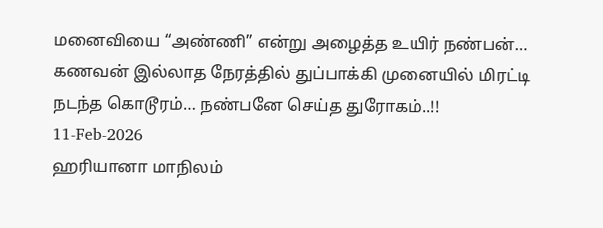மனைவியை “அண்ணி” என்று அழைத்த உயிர் நண்பன்… கணவன் இல்லாத நேரத்தில் துப்பாக்கி முனையில் மிரட்டி நடந்த கொடூரம்… நண்பனே செய்த துரோகம்..!!
11-Feb-2026
ஹரியானா மாநிலம்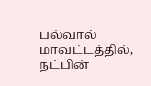பல்வால் மாவட்டத்தில், நட்பின்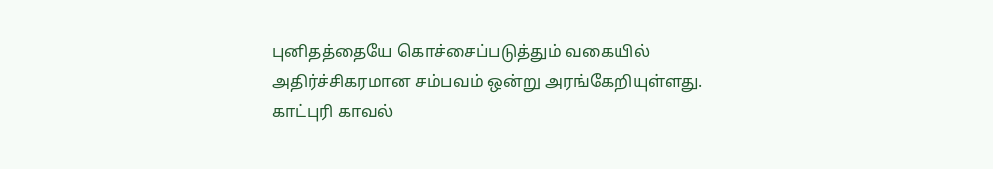புனிதத்தையே கொச்சைப்படுத்தும் வகையில் அதிர்ச்சிகரமான சம்பவம் ஒன்று அரங்கேறியுள்ளது. காட்புரி காவல்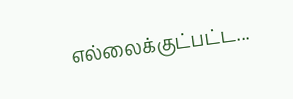எல்லைக்குட்பட்ட...